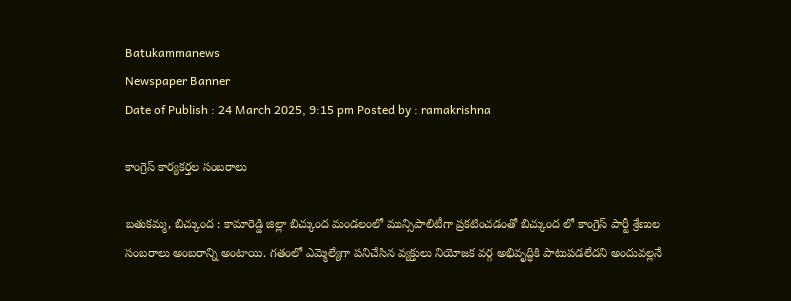Batukammanews
Newspaper Banner
Date of Publish : 24 March 2025, 9:15 pm Posted by : ramakrishna

కాంగ్రెస్ కార్యకర్తల సంబరాలు

బతుకమ్మ, బిచ్కుంద : కామారెడ్డి జిల్లా బిచ్కుంద మండలంలో మున్సిపాలిటీగా ప్రకటించడంతో బిచ్కుంద లో కాంగ్రెస్ పార్టీ శ్రేణుల సంబరాలు అంబరాన్ని అంటాయి. గతంలో ఎమ్మెల్యేగా పనిచేసిన వ్యక్తులు నియోజక వర్గ అభివృద్ధికి పాటుపడలేదని అందువల్లనే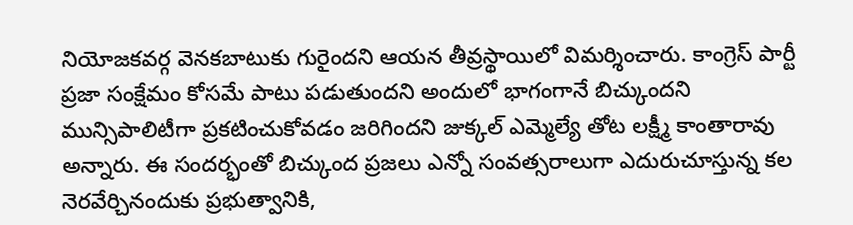నియోజకవర్గ వెనకబాటుకు గురైందని ఆయన తీవ్రస్థాయిలో విమర్శించారు. కాంగ్రెస్ పార్టీ ప్రజా సంక్షేమం కోసమే పాటు పడుతుందని అందులో భాగంగానే బిచ్కుందని మున్సిపాలిటీగా ప్రకటించుకోవడం జరిగిందని జుక్కల్ ఎమ్మెల్యే తోట లక్ష్మీ కాంతారావు అన్నారు. ఈ సందర్భంతో బిచ్కుంద ప్రజలు ఎన్నో సంవత్సరాలుగా ఎదురుచూస్తున్న కల నెరవేర్చినందుకు ప్రభుత్వానికి,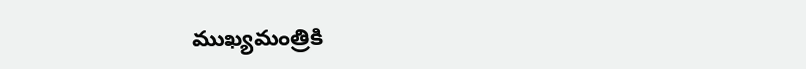ముఖ్యమంత్రికి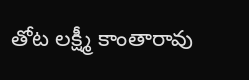తోట లక్ష్మీ కాంతారావు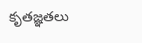కృతజ్ఞతలు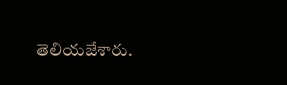తెలియజేశారు.